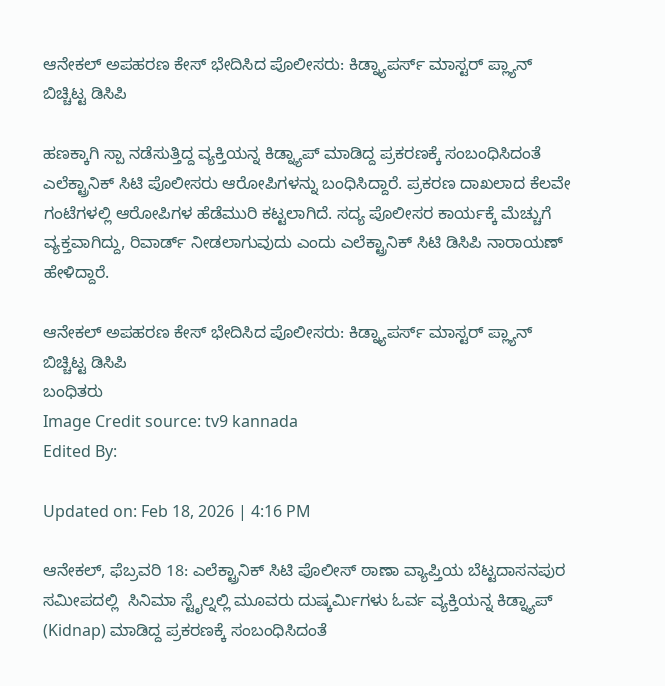ಆನೇಕಲ್ ಅಪಹರಣ ಕೇಸ್ ಭೇದಿಸಿದ ಪೊಲೀಸರು: ಕಿಡ್ನ್ಯಾಪರ್ಸ್ ಮಾಸ್ಟರ್ ಪ್ಲ್ಯಾನ್ ಬಿಚ್ಚಿಟ್ಟ ಡಿಸಿಪಿ

ಹಣಕ್ಕಾಗಿ ಸ್ಪಾ ನಡೆಸುತ್ತಿದ್ದ ವ್ಯಕ್ತಿಯನ್ನ ಕಿಡ್ನ್ಯಾಪ್ ಮಾಡಿದ್ದ ಪ್ರಕರಣಕ್ಕೆ ಸಂಬಂಧಿಸಿದಂತೆ ಎಲೆಕ್ಟ್ರಾನಿಕ್ ಸಿಟಿ ಪೊಲೀಸರು ಆರೋಪಿಗಳನ್ನು ಬಂಧಿಸಿದ್ದಾರೆ. ಪ್ರಕರಣ ದಾಖಲಾದ ಕೆಲವೇ ಗಂಟೆಗಳಲ್ಲಿ ಆರೋಪಿಗಳ ಹೆಡೆಮುರಿ ಕಟ್ಟಲಾಗಿದೆ. ಸದ್ಯ ಪೊಲೀಸರ ಕಾರ್ಯಕ್ಕೆ ಮೆಚ್ಚುಗೆ ವ್ಯಕ್ತವಾಗಿದ್ದು, ರಿವಾರ್ಡ್ ನೀಡಲಾಗುವುದು ಎಂದು ಎಲೆಕ್ಟ್ರಾನಿಕ್ ಸಿಟಿ ಡಿಸಿಪಿ ನಾರಾಯಣ್ ಹೇಳಿದ್ದಾರೆ.

ಆನೇಕಲ್ ಅಪಹರಣ ಕೇಸ್ ಭೇದಿಸಿದ ಪೊಲೀಸರು: ಕಿಡ್ನ್ಯಾಪರ್ಸ್ ಮಾಸ್ಟರ್ ಪ್ಲ್ಯಾನ್ ಬಿಚ್ಚಿಟ್ಟ ಡಿಸಿಪಿ
ಬಂಧಿತರು
Image Credit source: tv9 kannada
Edited By:

Updated on: Feb 18, 2026 | 4:16 PM

ಆನೇಕಲ್, ಫೆಬ್ರವರಿ 18: ಎಲೆಕ್ಟ್ರಾನಿಕ್ ಸಿಟಿ ಪೊಲೀಸ್ ಠಾಣಾ ವ್ಯಾಪ್ತಿಯ ಬೆಟ್ಟದಾಸನಪುರ ಸಮೀಪದಲ್ಲಿ  ಸಿನಿಮಾ ಸ್ಟೈಲ್ನಲ್ಲಿ ಮೂವರು ದುಷ್ಕರ್ಮಿಗಳು ಓರ್ವ ವ್ಯಕ್ತಿಯನ್ನ ಕಿಡ್ನ್ಯಾಪ್ (Kidnap) ಮಾಡಿದ್ದ ಪ್ರಕರಣಕ್ಕೆ ಸಂಬಂಧಿಸಿದಂತೆ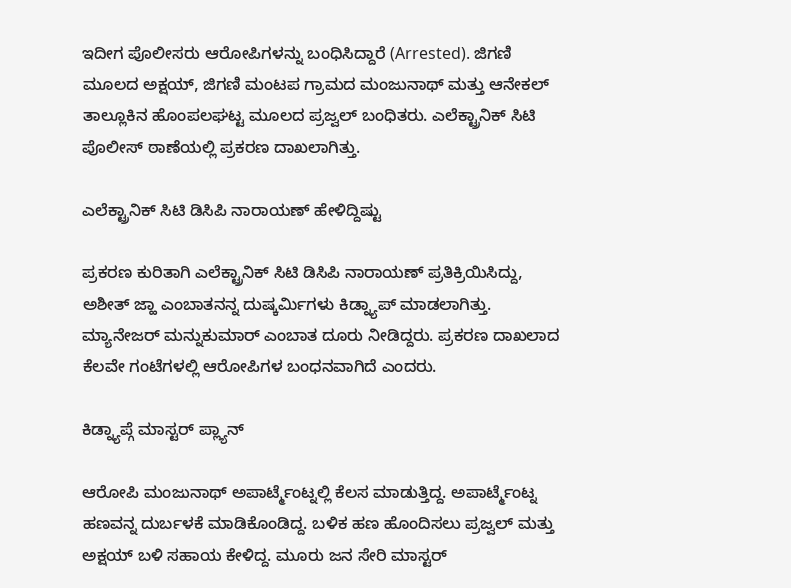ಇದೀಗ ಪೊಲೀಸರು ಆರೋಪಿಗಳನ್ನು ಬಂಧಿಸಿದ್ದಾರೆ (Arrested). ಜಿಗಣಿ ಮೂಲದ ಅಕ್ಷಯ್, ಜಿಗಣಿ ಮಂಟಪ ಗ್ರಾಮದ ಮಂಜುನಾಥ್ ಮತ್ತು ಆನೇಕಲ್ ತಾಲ್ಲೂಕಿನ ಹೊಂಪಲಘಟ್ಟ ಮೂಲದ ಪ್ರಜ್ವಲ್ ಬಂಧಿತರು. ಎಲೆಕ್ಟ್ರಾನಿಕ್ ಸಿಟಿ ಪೊಲೀಸ್ ಠಾಣೆಯಲ್ಲಿ ಪ್ರಕರಣ ದಾಖಲಾಗಿತ್ತು.

ಎಲೆಕ್ಟ್ರಾನಿಕ್ ಸಿಟಿ ಡಿಸಿಪಿ ನಾರಾಯಣ್ ಹೇಳಿದ್ದಿಷ್ಟು

ಪ್ರಕರಣ ಕುರಿತಾಗಿ ಎಲೆಕ್ಟ್ರಾನಿಕ್ ಸಿಟಿ ಡಿಸಿಪಿ ನಾರಾಯಣ್ ಪ್ರತಿಕ್ರಿಯಿಸಿದ್ದು, ಅಶೀತ್ ಜ್ಹಾ ಎಂಬಾತನನ್ನ ದುಷ್ಕರ್ಮಿಗಳು ಕಿಡ್ನ್ಯಾಪ್ ಮಾಡಲಾಗಿತ್ತು. ಮ್ಯಾನೇಜರ್ ಮನ್ನುಕುಮಾರ್ ಎಂಬಾತ ದೂರು ನೀಡಿದ್ದರು. ಪ್ರಕರಣ ದಾಖಲಾದ ಕೆಲವೇ ಗಂಟೆಗಳಲ್ಲಿ ಆರೋಪಿಗಳ ಬಂಧನವಾಗಿದೆ ಎಂದರು.

ಕಿಡ್ನ್ಯಾಪ್ಗೆ ಮಾಸ್ಟರ್ ಪ್ಲ್ಯಾನ್

ಆರೋಪಿ ಮಂಜುನಾಥ್ ಅಪಾರ್ಟ್ಮೆಂಟ್ನಲ್ಲಿ ಕೆಲಸ ಮಾಡುತ್ತಿದ್ದ. ಅಪಾರ್ಟ್ಮೆಂಟ್ನ ಹಣವನ್ನ ದುರ್ಬಳಕೆ ಮಾಡಿಕೊಂಡಿದ್ದ. ಬಳಿಕ ಹಣ ಹೊಂದಿಸಲು ಪ್ರಜ್ವಲ್ ಮತ್ತು ಅಕ್ಷಯ್ ಬಳಿ ಸಹಾಯ ಕೇಳಿದ್ದ. ಮೂರು ಜನ ಸೇರಿ ಮಾಸ್ಟರ್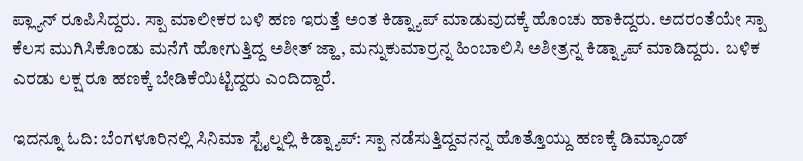ಪ್ಲ್ಯಾನ್ ರೂಪಿಸಿದ್ದರು. ಸ್ಪಾ ಮಾಲೀಕರ ಬಳಿ ಹಣ ಇರುತ್ತೆ ಅಂತ ಕಿಡ್ನ್ಯಾಪ್ ಮಾಡುವುದಕ್ಕೆ ಹೊಂಚು ಹಾಕಿದ್ದರು. ಅದರಂತೆಯೇ ಸ್ಪಾ ಕೆಲಸ ಮುಗಿಸಿಕೊಂಡು ಮನೆಗೆ ಹೋಗುತ್ತಿದ್ದ ಅಶೀತ್ ಜ್ಹಾ, ಮನ್ನುಕುಮಾರ್ರನ್ನ ಹಿಂಬಾಲಿಸಿ ಅಶೀತ್ರನ್ನ ಕಿಡ್ನ್ಯಾಪ್ ಮಾಡಿದ್ದರು.  ಬಳಿಕ ಎರಡು ಲಕ್ಷ ರೂ ಹಣಕ್ಕೆ ಬೇಡಿಕೆಯಿಟ್ಟಿದ್ದರು ಎಂದಿದ್ದಾರೆ.

ಇದನ್ನೂ ಓದಿ: ಬೆಂಗಳೂರಿನಲ್ಲಿ ಸಿನಿಮಾ ಸ್ಟೈಲ್ನಲ್ಲಿ ಕಿಡ್ನ್ಯಾಪ್: ಸ್ಪಾ ನಡೆಸುತ್ತಿದ್ದವನನ್ನ ಹೊತ್ತೊಯ್ದು ಹಣಕ್ಕೆ ಡಿಮ್ಯಾಂಡ್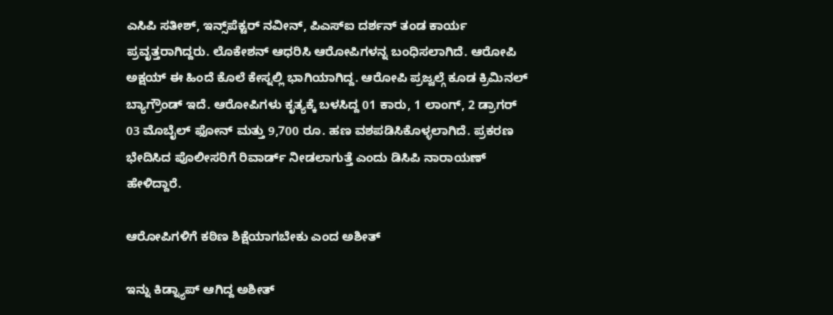ಎಸಿಪಿ ಸತೀಶ್, ಇನ್ಸ್‌ಪೆಕ್ಟರ್‌ ನವೀನ್, ಪಿಎಸ್ಐ ದರ್ಶನ್ ತಂಡ ಕಾರ್ಯ ಪ್ರವೃತ್ತರಾಗಿದ್ದರು. ಲೊಕೇಶನ್ ಆಧರಿಸಿ ಆರೋಪಿಗಳನ್ನ ಬಂಧಿಸಲಾಗಿದೆ. ಆರೋಪಿ ಅಕ್ಷಯ್ ಈ ಹಿಂದೆ ಕೊಲೆ ಕೇಸ್ನಲ್ಲಿ ಭಾಗಿಯಾಗಿದ್ದ. ಆರೋಪಿ ಪ್ರಜ್ವಲ್ಗೆ ಕೂಡ ಕ್ರಿಮಿನಲ್ ಬ್ಯಾಗ್ರೌಂಡ್ ಇದೆ. ಆರೋಪಿಗಳು ಕೃತ್ಯಕ್ಕೆ ಬಳಸಿದ್ದ 01 ಕಾರು, 1 ಲಾಂಗ್, 2 ಡ್ರಾಗರ್
03 ಮೊಬೈಲ್ ಫೋನ್‌ ಮತ್ತು 9,700 ರೂ. ಹಣ ವಶಪಡಿಸಿಕೊಳ್ಳಲಾಗಿದೆ. ಪ್ರಕರಣ ಭೇದಿಸಿದ ಪೊಲೀಸರಿಗೆ ರಿವಾರ್ಡ್ ನೀಡಲಾಗುತ್ತೆ ಎಂದು ಡಿಸಿಪಿ ನಾರಾಯಣ್ ಹೇಳಿದ್ದಾರೆ.

ಆರೋಪಿಗಳಿಗೆ ಕಠಿಣ ಶಿಕ್ಷೆಯಾಗಬೇಕು ಎಂದ ಅಶೀತ್

ಇನ್ನು ಕಿಡ್ನ್ಯಾಪ್ ಆಗಿದ್ದ ಅಶೀತ್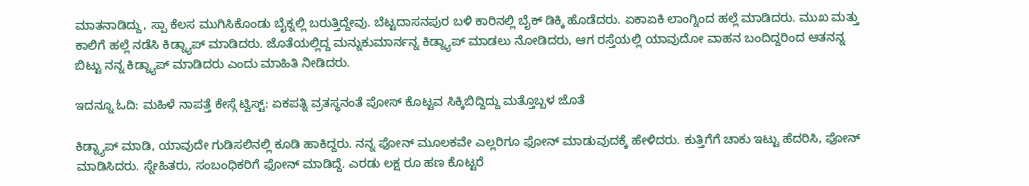ಮಾತನಾಡಿದ್ದು, ಸ್ಪಾ ಕೆಲಸ ಮುಗಿಸಿಕೊಂಡು ಬೈಕ್ನಲ್ಲಿ ಬರುತ್ತಿದ್ದೇವು. ಬೆಟ್ಟದಾಸನಪುರ ಬಳಿ ಕಾರಿನಲ್ಲಿ ಬೈಕ್ ಡಿಕ್ಕಿ ಹೊಡೆದರು. ಏಕಾಏಕಿ ಲಾಂಗ್ನಿಂದ ಹಲ್ಲೆ ಮಾಡಿದರು. ಮುಖ ಮತ್ತು ಕಾಲಿಗೆ ಹಲ್ಲೆ ನಡೆಸಿ ಕಿಡ್ನ್ಯಾಪ್ ಮಾಡಿದರು. ಜೊತೆಯಲ್ಲಿದ್ದ ಮನ್ನುಕುಮಾರ್ನನ್ನ ಕಿಡ್ನ್ಯಾಪ್ ಮಾಡಲು ನೋಡಿದರು, ಆಗ ರಸ್ತೆಯಲ್ಲಿ ಯಾವುದೋ ವಾಹನ ಬಂದಿದ್ದರಿಂದ ಆತನನ್ನ ಬಿಟ್ಟು ನನ್ನ ಕಿಡ್ನ್ಯಾಪ್ ಮಾಡಿದರು ಎಂದು ಮಾಹಿತಿ ನೀಡಿದರು.

ಇದನ್ನೂ ಓದಿ: ಮಹಿಳೆ ನಾಪತ್ತೆ ಕೇಸ್ಗೆ ಟ್ವಿಸ್ಟ್: ಏಕಪತ್ನಿ ವ್ರತಸ್ಥನಂತೆ ಪೋಸ್ ಕೊಟ್ಟವ ಸಿಕ್ಕಿಬಿದ್ದಿದ್ದು ಮತ್ತೊಬ್ಬಳ ಜೊತೆ

ಕಿಡ್ನ್ಯಾಪ್ ಮಾಡಿ, ಯಾವುದೇ ಗುಡಿಸಲಿನಲ್ಲಿ ಕೂಡಿ ಹಾಕಿದ್ದರು. ನನ್ನ ಫೋನ್ ಮೂಲಕವೇ ಎಲ್ಲರಿಗೂ ಫೋನ್ ಮಾಡುವುದಕ್ಕೆ ಹೇಳಿದರು. ಕುತ್ತಿಗೆಗೆ ಚಾಕು ಇಟ್ಟು ಹೆದರಿಸಿ, ಫೋನ್ ಮಾಡಿಸಿದರು. ಸ್ನೇಹಿತರು, ಸಂಬಂಧಿಕರಿಗೆ ಫೋನ್ ಮಾಡಿದ್ದೆ. ಎರಡು ಲಕ್ಷ ರೂ ಹಣ ಕೊಟ್ಟರೆ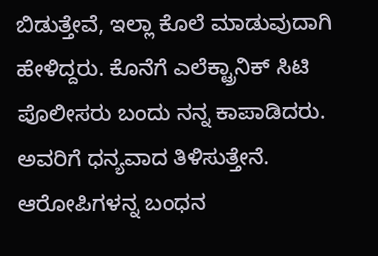ಬಿಡುತ್ತೇವೆ, ಇಲ್ಲಾ ಕೊಲೆ ಮಾಡುವುದಾಗಿ ಹೇಳಿದ್ದರು. ಕೊನೆಗೆ ಎಲೆಕ್ಟ್ರಾನಿಕ್ ಸಿಟಿ ಪೊಲೀಸರು ಬಂದು ನನ್ನ ಕಾಪಾಡಿದರು. ಅವರಿಗೆ ಧನ್ಯವಾದ ತಿಳಿಸುತ್ತೇನೆ. ಆರೋಪಿಗಳನ್ನ ಬಂಧನ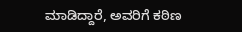ಮಾಡಿದ್ದಾರೆ, ಅವರಿಗೆ ಕಠಿಣ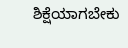ಶಿಕ್ಷೆಯಾಗಬೇಕು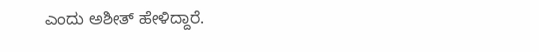ಎಂದು ಅಶೀತ್ ಹೇಳಿದ್ದಾರೆ.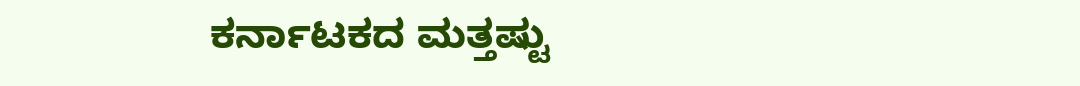ಕರ್ನಾಟಕದ ಮತ್ತಷ್ಟು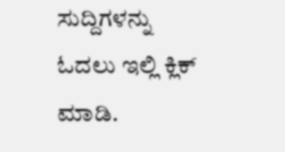ಸುದ್ದಿಗಳನ್ನು ಓದಲು ಇಲ್ಲಿ ಕ್ಲಿಕ್ ಮಾಡಿ.